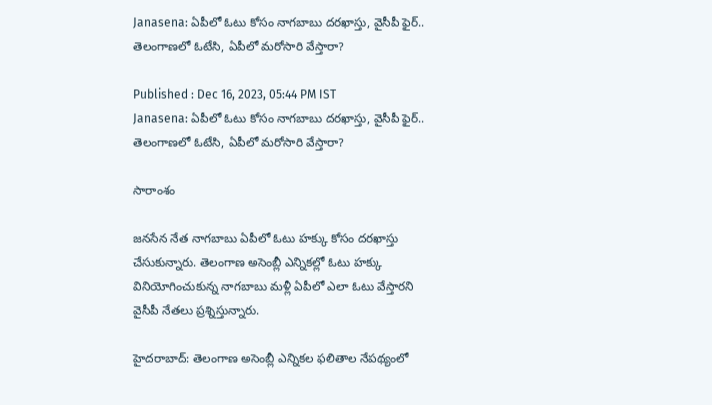Janasena: ఏపీలో ఓటు కోసం నాగబాబు దరఖాస్తు, వైసీపీ ఫైర్.. తెలంగాణలో ఓటేసి, ఏపీలో మరోసారి వేస్తారా?

Published : Dec 16, 2023, 05:44 PM IST
Janasena: ఏపీలో ఓటు కోసం నాగబాబు దరఖాస్తు, వైసీపీ ఫైర్.. తెలంగాణలో ఓటేసి, ఏపీలో మరోసారి వేస్తారా?

సారాంశం

జనసేన నేత నాగబాబు ఏపీలో ఓటు హక్కు కోసం దరఖాస్తు చేసుకున్నారు. తెలంగాణ అసెంబ్లీ ఎన్నికల్లో ఓటు హక్కు వినియోగించుకున్న నాగబాబు మళ్లీ ఏపీలో ఎలా ఓటు వేస్తారని వైసీపీ నేతలు ప్రశ్నిస్తున్నారు.

హైదరాబాద్: తెలంగాణ అసెంబ్లీ ఎన్నికల ఫలితాల నేపథ్యంలో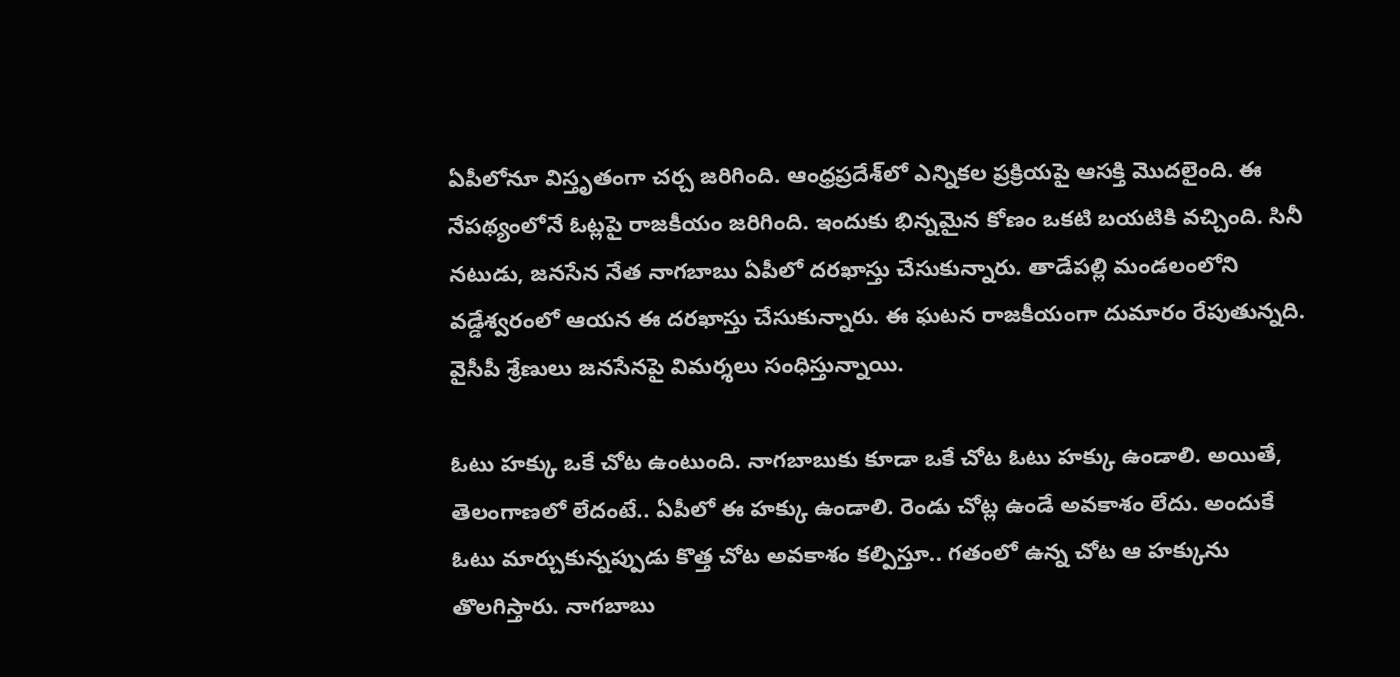ఏపీలోనూ విస్తృతంగా చర్చ జరిగింది. ఆంధ్రప్రదేశ్‌లో ఎన్నికల ప్రక్రియపై ఆసక్తి మొదలైంది. ఈ నేపథ్యంలోనే ఓట్లపై రాజకీయం జరిగింది. ఇందుకు భిన్నమైన కోణం ఒకటి బయటికి వచ్చింది. సినీ నటుడు, జనసేన నేత నాగబాబు ఏపీలో దరఖాస్తు చేసుకున్నారు. తాడేపల్లి మండలంలోని వడ్డేశ్వరంలో ఆయన ఈ దరఖాస్తు చేసుకున్నారు. ఈ ఘటన రాజకీయంగా దుమారం రేపుతున్నది. వైసీపీ శ్రేణులు జనసేనపై విమర్శలు సంధిస్తున్నాయి.

ఓటు హక్కు ఒకే చోట ఉంటుంది. నాగబాబుకు కూడా ఒకే చోట ఓటు హక్కు ఉండాలి. అయితే, తెలంగాణలో లేదంటే.. ఏపీలో ఈ హక్కు ఉండాలి. రెండు చోట్ల ఉండే అవకాశం లేదు. అందుకే ఓటు మార్చుకున్నప్పుడు కొత్త చోట అవకాశం కల్పిస్తూ.. గతంలో ఉన్న చోట ఆ హక్కును తొలగిస్తారు. నాగబాబు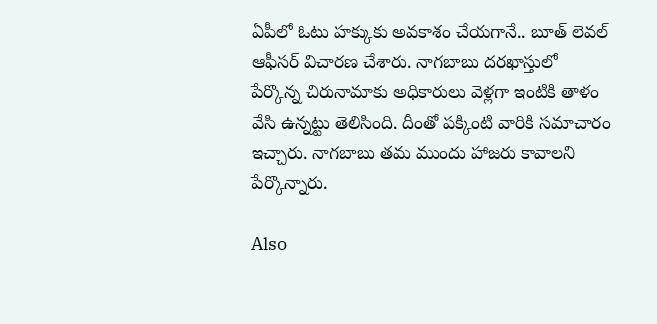ఏపీలో ఓటు హక్కుకు అవకాశం చేయగానే.. బూత్ లెవల్ ఆఫీసర్ విచారణ చేశారు. నాగబాబు దరఖాస్తులో పేర్కొన్న చిరునామాకు అధికారులు వెళ్లగా ఇంటికి తాళం వేసి ఉన్నట్టు తెలిసింది. దీంతో పక్కింటి వారికి సమాచారం ఇచ్చారు. నాగబాబు తమ ముందు హాజరు కావాలని పేర్కొన్నారు.

Also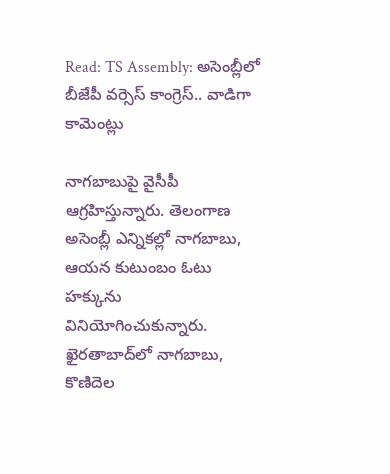Read: TS Assembly: అసెంబ్లీలో బీజేపీ వర్సెస్ కాంగ్రెస్.. వాడిగా కామెంట్లు

నాగబాబుపై వైసీపీ ఆగ్రహిస్తున్నారు. తెలంగాణ అసెంబ్లీ ఎన్నికల్లో నాగబాబు, ఆయన కుటుంబం ఓటు హక్కును వినియోగించుకున్నారు. ఖైరతాబాద్‌లో నాగబాబు, కొణిదెల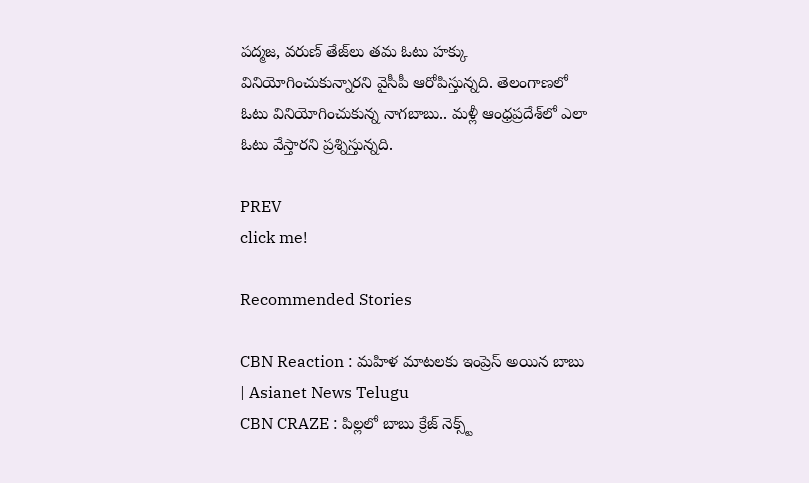పద్మజ, వరుణ్ తేజ్‌లు తమ ఓటు హక్కు వినియోగించుకున్నారని వైసీపీ ఆరోపిస్తున్నది. తెలంగాణలో ఓటు వినియోగించుకున్న నాగబాబు.. మళ్లీ ఆంధ్రప్రదేశ్‌లో ఎలా ఓటు వేస్తారని ప్రశ్నిస్తున్నది.

PREV
click me!

Recommended Stories

CBN Reaction : మహిళ మాటలకు ఇంప్రెస్ అయిన బాబు | Asianet News Telugu
CBN CRAZE : పిల్లలో బాబు క్రేజ్ నెక్స్ట్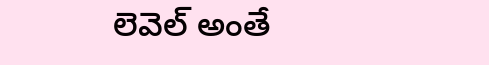లెవెల్ అంతే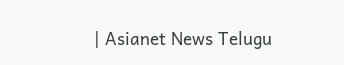| Asianet News Telugu